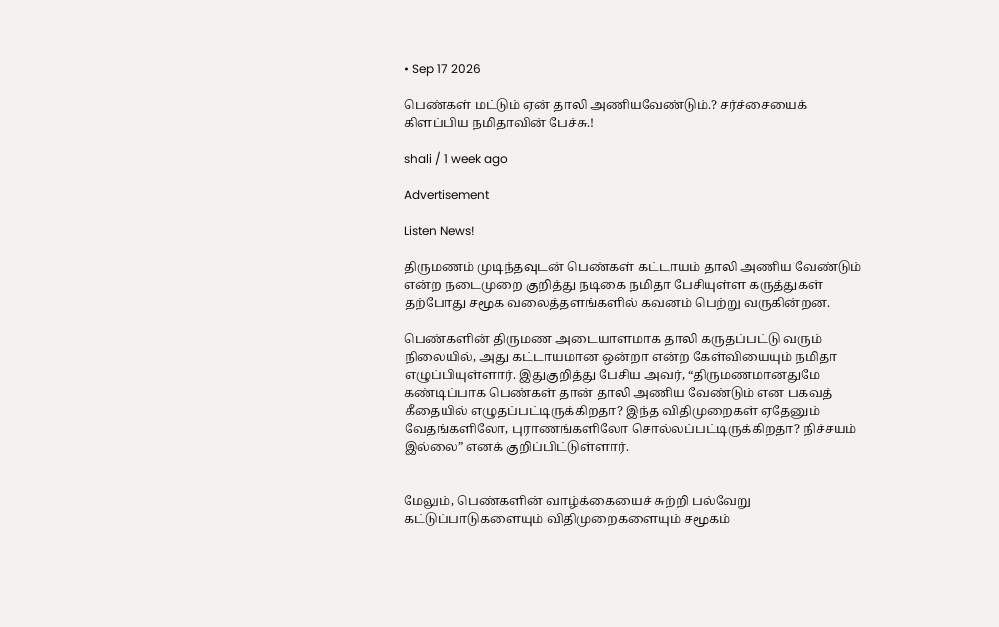• Sep 17 2026

பெண்கள் மட்டும் ஏன் தாலி அணியவேண்டும்.? சர்ச்சையைக் கிளப்பிய நமிதாவின் பேச்சு.!

shali / 1 week ago

Advertisement

Listen News!

திருமணம் முடிந்தவுடன் பெண்கள் கட்டாயம் தாலி அணிய வேண்டும் என்ற நடைமுறை குறித்து நடிகை நமிதா பேசியுள்ள கருத்துகள் தற்போது சமூக வலைத்தளங்களில் கவனம் பெற்று வருகின்றன.

பெண்களின் திருமண அடையாளமாக தாலி கருதப்பட்டு வரும் நிலையில், அது கட்டாயமான ஒன்றா என்ற கேள்வியையும் நமிதா எழுப்பியுள்ளார். இதுகுறித்து பேசிய அவர், “திருமணமானதுமே கண்டிப்பாக பெண்கள் தான் தாலி அணிய வேண்டும் என பகவத் கீதையில் எழுதப்பட்டிருக்கிறதா? இந்த விதிமுறைகள் ஏதேனும் வேதங்களிலோ, புராணங்களிலோ சொல்லப்பட்டிருக்கிறதா? நிச்சயம் இல்லை” எனக் குறிப்பிட்டுள்ளார்.


மேலும், பெண்களின் வாழ்க்கையைச் சுற்றி பல்வேறு கட்டுப்பாடுகளையும் விதிமுறைகளையும் சமூகம்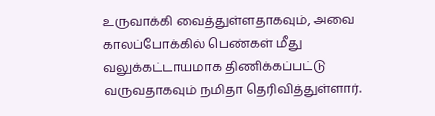உருவாக்கி வைத்துள்ளதாகவும், அவை காலப்போக்கில் பெண்கள் மீது வலுக்கட்டாயமாக திணிக்கப்பட்டு வருவதாகவும் நமிதா தெரிவித்துள்ளார்.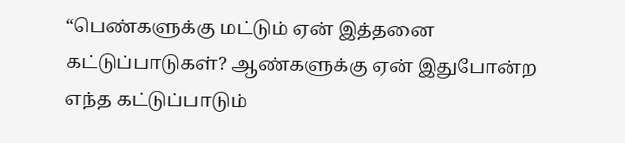“பெண்களுக்கு மட்டும் ஏன் இத்தனை கட்டுப்பாடுகள்? ஆண்களுக்கு ஏன் இதுபோன்ற எந்த கட்டுப்பாடும்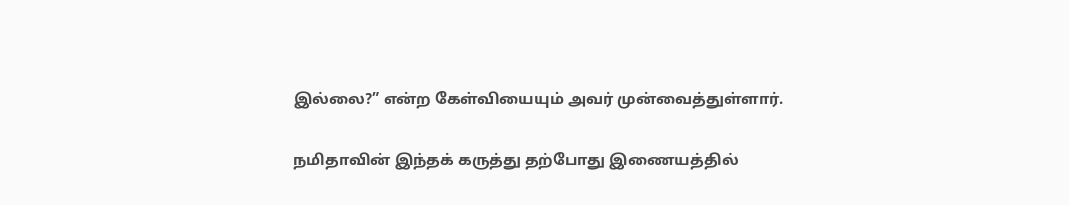இல்லை?” என்ற கேள்வியையும் அவர் முன்வைத்துள்ளார்.

நமிதாவின் இந்தக் கருத்து தற்போது இணையத்தில்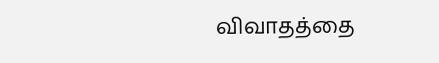விவாதத்தை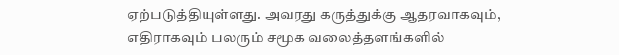ஏற்படுத்தியுள்ளது. அவரது கருத்துக்கு ஆதரவாகவும், எதிராகவும் பலரும் சமூக வலைத்தளங்களில்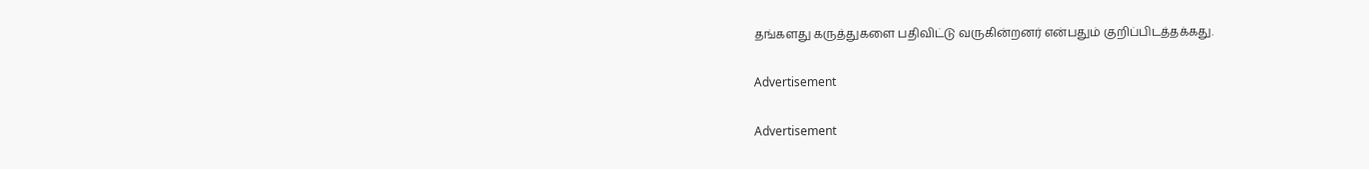தங்களது கருத்துகளை பதிவிட்டு வருகின்றனர் என்பதும் குறிப்பிடத்தக்கது.

Advertisement

Advertisement